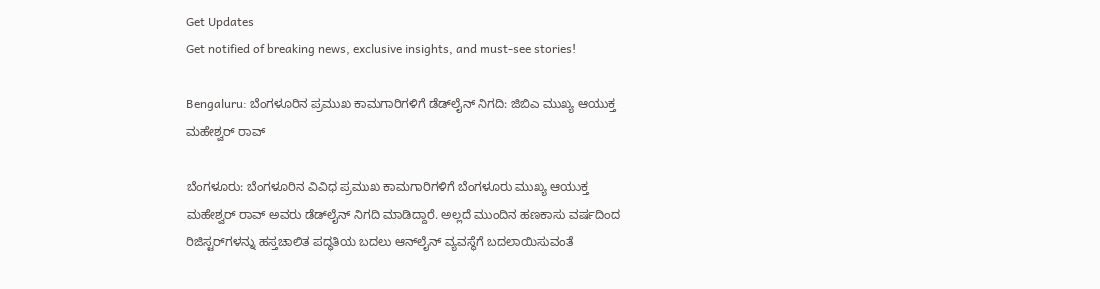Get Updates
Get notified of breaking news, exclusive insights, and must-see stories!

Bengaluru: ಬೆಂಗಳೂರಿನ ಪ್ರಮುಖ ಕಾಮಗಾರಿಗಳಿಗೆ ಡೆಡ್‌ಲೈನ್ ನಿಗದಿ: ಜಿಬಿಎ ಮುಖ್ಯ ಆಯುಕ್ತ ಮಹೇಶ್ವರ್ ರಾವ್

ಬೆಂಗಳೂರು: ಬೆಂಗಳೂರಿನ ವಿವಿಧ ಪ್ರಮುಖ ಕಾಮಗಾರಿಗಳಿಗೆ ಬೆಂಗಳೂರು ಮುಖ್ಯ ಆಯುಕ್ತ ಮಹೇಶ್ವರ್ ರಾವ್ ಅವರು ಡೆಡ್‌ಲೈನ್ ನಿಗದಿ ಮಾಡಿದ್ದಾರೆ. ಅಲ್ಲದೆ ಮುಂದಿನ ಹಣಕಾಸು ವರ್ಷದಿಂದ ರಿಜಿಸ್ಟರ್‌ಗಳನ್ನು ಹಸ್ತಚಾಲಿತ ಪದ್ಧತಿಯ ಬದಲು ಆನ್‌ಲೈನ್ ವ್ಯವಸ್ಥೆಗೆ ಬದಲಾಯಿಸುವಂತೆ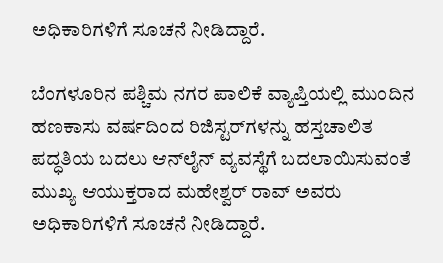ಅಧಿಕಾರಿಗಳಿಗೆ ಸೂಚನೆ ನೀಡಿದ್ದಾರೆ.

ಬೆಂಗಳೂರಿನ ಪಶ್ಚಿಮ ನಗರ ಪಾಲಿಕೆ ವ್ಯಾಪ್ತಿಯಲ್ಲಿ ಮುಂದಿನ ಹಣಕಾಸು ವರ್ಷದಿಂದ ರಿಜಿಸ್ಟರ್‌ಗಳನ್ನು ಹಸ್ತಚಾಲಿತ ಪದ್ಧತಿಯ ಬದಲು ಆನ್‌ಲೈನ್ ವ್ಯವಸ್ಥೆಗೆ ಬದಲಾಯಿಸುವಂತೆ ಮುಖ್ಯ ಆಯುಕ್ತರಾದ ಮಹೇಶ್ವರ್ ರಾವ್ ಅವರು ಅಧಿಕಾರಿಗಳಿಗೆ ಸೂಚನೆ ನೀಡಿದ್ದಾರೆ.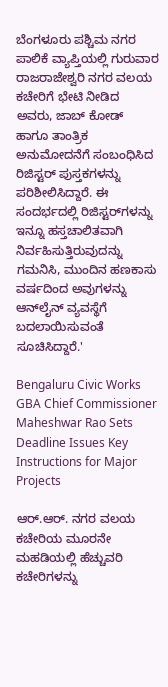ಬೆಂಗಳೂರು ಪಶ್ಚಿಮ ನಗರ ಪಾಲಿಕೆ ವ್ಯಾಪ್ತಿಯಲ್ಲಿ ಗುರುವಾರ ರಾಜರಾಜೇಶ್ವರಿ ನಗರ ವಲಯ ಕಚೇರಿಗೆ ಭೇಟಿ ನೀಡಿದ ಅವರು, ಜಾಬ್ ಕೋಡ್ ಹಾಗೂ ತಾಂತ್ರಿಕ ಅನುಮೋದನೆಗೆ ಸಂಬಂಧಿಸಿದ ರಿಜಿಸ್ಟರ್ ಪುಸ್ತಕಗಳನ್ನು ಪರಿಶೀಲಿಸಿದ್ದಾರೆ. ಈ ಸಂದರ್ಭದಲ್ಲಿ ರಿಜಿಸ್ಟರ್‌ಗಳನ್ನು ಇನ್ನೂ ಹಸ್ತಚಾಲಿತವಾಗಿ ನಿರ್ವಹಿಸುತ್ತಿರುವುದನ್ನು ಗಮನಿಸಿ, ಮುಂದಿನ ಹಣಕಾಸು ವರ್ಷದಿಂದ ಅವುಗಳನ್ನು ಆನ್‌ಲೈನ್ ವ್ಯವಸ್ಥೆಗೆ ಬದಲಾಯಿಸುವಂತೆ ಸೂಚಿಸಿದ್ದಾರೆ.'

Bengaluru Civic Works GBA Chief Commissioner Maheshwar Rao Sets Deadline Issues Key Instructions for Major Projects

ಆರ್.ಆರ್. ನಗರ ವಲಯ ಕಚೇರಿಯ ಮೂರನೇ ಮಹಡಿಯಲ್ಲಿ ಹೆಚ್ಚುವರಿ ಕಚೇರಿಗಳನ್ನು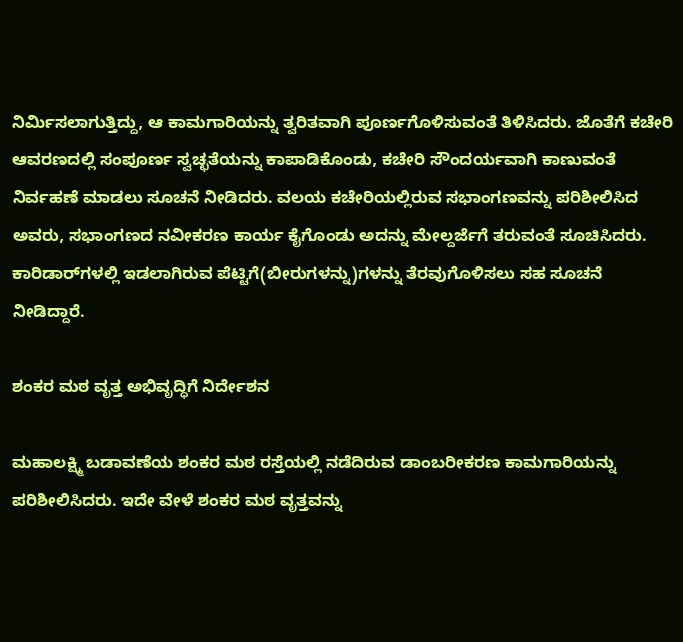ನಿರ್ಮಿಸಲಾಗುತ್ತಿದ್ದು, ಆ ಕಾಮಗಾರಿಯನ್ನು ತ್ವರಿತವಾಗಿ ಪೂರ್ಣಗೊಳಿಸುವಂತೆ ತಿಳಿಸಿದರು. ಜೊತೆಗೆ ಕಚೇರಿ ಆವರಣದಲ್ಲಿ ಸಂಪೂರ್ಣ ಸ್ವಚ್ಛತೆಯನ್ನು ಕಾಪಾಡಿಕೊಂಡು, ಕಚೇರಿ ಸೌಂದರ್ಯವಾಗಿ ಕಾಣುವಂತೆ ನಿರ್ವಹಣೆ ಮಾಡಲು ಸೂಚನೆ ನೀಡಿದರು. ವಲಯ ಕಚೇರಿಯಲ್ಲಿರುವ ಸಭಾಂಗಣವನ್ನು ಪರಿಶೀಲಿಸಿದ ಅವರು, ಸಭಾಂಗಣದ ನವೀಕರಣ ಕಾರ್ಯ ಕೈಗೊಂಡು ಅದನ್ನು ಮೇಲ್ದರ್ಜೆಗೆ ತರುವಂತೆ ಸೂಚಿಸಿದರು. ಕಾರಿಡಾರ್‌ಗಳಲ್ಲಿ ಇಡಲಾಗಿರುವ ಪೆಟ್ಟಿಗೆ(ಬೀರುಗಳನ್ನು)ಗಳನ್ನು ತೆರವುಗೊಳಿಸಲು ಸಹ ಸೂಚನೆ ನೀಡಿದ್ದಾರೆ.

ಶಂಕರ ಮಠ ವೃತ್ತ ಅಭಿವೃದ್ಧಿಗೆ ನಿರ್ದೇಶನ

ಮಹಾಲಕ್ಷ್ಮಿ ಬಡಾವಣೆಯ ಶಂಕರ ಮಠ ರಸ್ತೆಯಲ್ಲಿ ನಡೆದಿರುವ ಡಾಂಬರೀಕರಣ ಕಾಮಗಾರಿಯನ್ನು ಪರಿಶೀಲಿಸಿದರು. ಇದೇ ವೇಳೆ ಶಂಕರ ಮಠ ವೃತ್ತವನ್ನು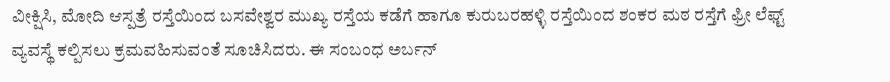ವೀಕ್ಷಿಸಿ, ಮೋದಿ ಆಸ್ಪತ್ರೆ ರಸ್ತೆಯಿಂದ ಬಸವೇಶ್ವರ ಮುಖ್ಯ ರಸ್ತೆಯ ಕಡೆಗೆ ಹಾಗೂ ಕುರುಬರಹಳ್ಳಿ ರಸ್ತೆಯಿಂದ ಶಂಕರ ಮಠ ರಸ್ತೆಗೆ ಫ್ರೀ ಲೆಫ್ಟ್ ವ್ಯವಸ್ಥೆ ಕಲ್ಪಿಸಲು ಕ್ರಮವಹಿಸುವಂತೆ ಸೂಚಿಸಿದರು. ಈ ಸಂಬಂಧ ಅರ್ಬನ್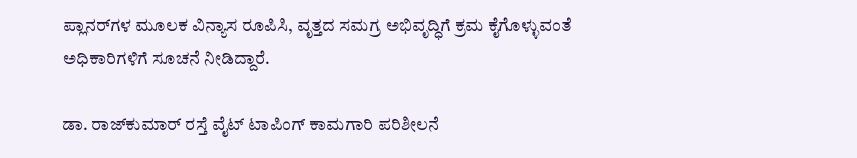ಪ್ಲಾನರ್‌ಗಳ ಮೂಲಕ ವಿನ್ಯಾಸ ರೂಪಿಸಿ, ವೃತ್ತದ ಸಮಗ್ರ ಅಭಿವೃದ್ಧಿಗೆ ಕ್ರಮ ಕೈಗೊಳ್ಳುವಂತೆ ಅಧಿಕಾರಿಗಳಿಗೆ ಸೂಚನೆ ನೀಡಿದ್ದಾರೆ.

ಡಾ. ರಾಜ್‌ಕುಮಾರ್ ರಸ್ತೆ ವೈಟ್ ಟಾಪಿಂಗ್ ಕಾಮಗಾರಿ ಪರಿಶೀಲನೆ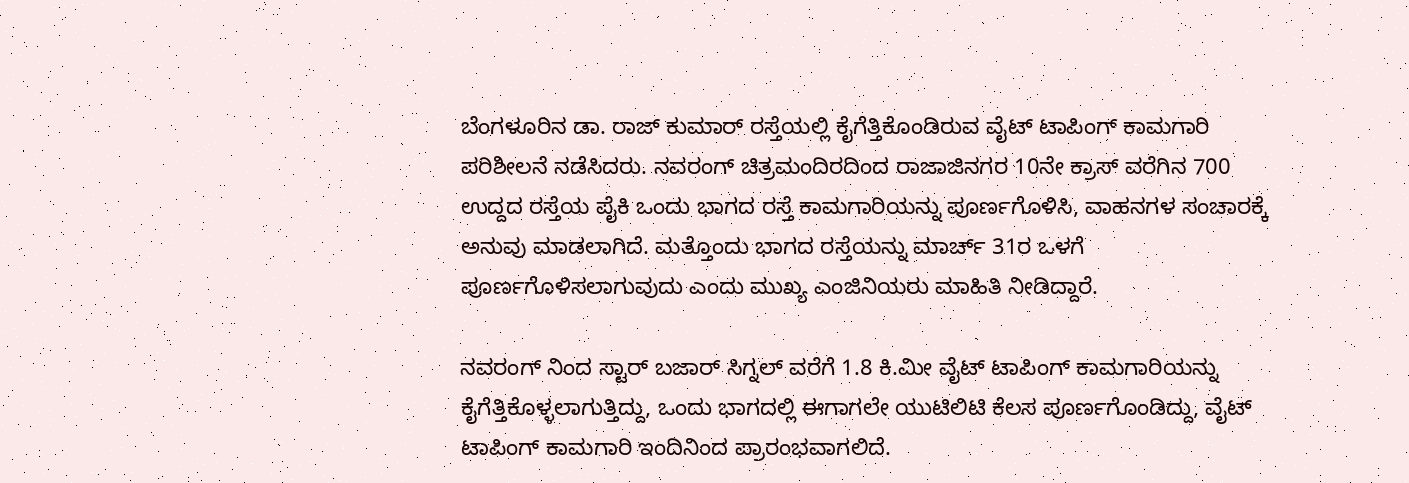ಬೆಂಗಳೂರಿನ ಡಾ. ರಾಜ್ ಕುಮಾರ್ ರಸ್ತೆಯಲ್ಲಿ ಕೈಗೆತ್ತಿಕೊಂಡಿರುವ ವೈಟ್ ಟಾಪಿಂಗ್ ಕಾಮಗಾರಿ ಪರಿಶೀಲನೆ ನಡೆಸಿದರು. ನವರಂಗ್ ಚಿತ್ರಮಂದಿರದಿಂದ ರಾಜಾಜಿನಗರ 10ನೇ ಕ್ರಾಸ್ ವರೆಗಿನ 700 ಉದ್ದದ ರಸ್ತೆಯ ಪೈಕಿ ಒಂದು ಭಾಗದ ರಸ್ತೆ ಕಾಮಗಾರಿಯನ್ನು ಪೂರ್ಣಗೊಳಿಸಿ, ವಾಹನಗಳ ಸಂಚಾರಕ್ಕೆ ಅನುವು ಮಾಡಲಾಗಿದೆ. ಮತ್ತೊಂದು ಭಾಗದ ರಸ್ತೆಯನ್ನು ಮಾರ್ಚ್ 31ರ ಒಳಗೆ ಪೂರ್ಣಗೊಳಿಸಲಾಗುವುದು ಎಂದು ಮುಖ್ಯ ಎಂಜಿನಿಯರು ಮಾಹಿತಿ ನೀಡಿದ್ದಾರೆ.

ನವರಂಗ್ ನಿಂದ ಸ್ಟಾರ್ ಬಜಾರ್ ಸಿಗ್ನಲ್ ವರೆಗೆ 1.8 ಕಿ.ಮೀ ವೈಟ್ ಟಾಪಿಂಗ್ ಕಾಮಗಾರಿಯನ್ನು ಕೈಗೆತ್ತಿಕೊಳ್ಳಲಾಗುತ್ತಿದ್ದು, ಒಂದು ಭಾಗದಲ್ಲಿ ಈಗಾಗಲೇ ಯುಟಿಲಿಟಿ ಕೆಲಸ ಪೂರ್ಣಗೊಂಡಿದ್ದು, ವೈಟ್ ಟಾಪಿಂಗ್ ಕಾಮಗಾರಿ ಇಂದಿನಿಂದ ಪ್ರಾರಂಭವಾಗಲಿದೆ.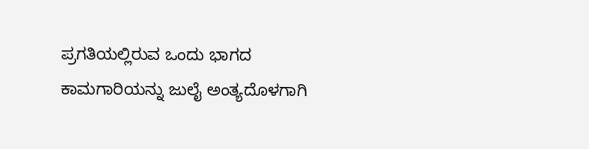ಪ್ರಗತಿಯಲ್ಲಿರುವ ಒಂದು ಭಾಗದ ಕಾಮಗಾರಿಯನ್ನು ಜುಲೈ ಅಂತ್ಯದೊಳಗಾಗಿ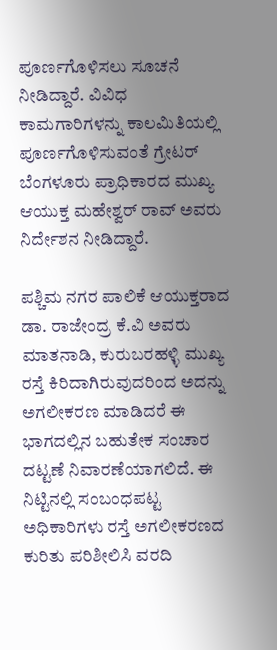ಪೂರ್ಣಗೊಳಿಸಲು ಸೂಚನೆ ನೀಡಿದ್ದಾರೆ. ವಿವಿಧ ಕಾಮಗಾರಿಗಳನ್ನು ಕಾಲಮಿತಿಯಲ್ಲಿ ಪೂರ್ಣಗೊಳಿಸುವಂತೆ ಗ್ರೇಟರ್ ಬೆಂಗಳೂರು ಪ್ರಾಧಿಕಾರದ ಮುಖ್ಯ ಆಯುಕ್ತ ಮಹೇಶ್ವರ್ ರಾವ್ ಅವರು ನಿರ್ದೇಶನ ನೀಡಿದ್ದಾರೆ.

ಪಶ್ಚಿಮ ನಗರ ಪಾಲಿಕೆ ಆಯುಕ್ತರಾದ ಡಾ. ರಾಜೇಂದ್ರ ಕೆ.ವಿ ಅವರು ಮಾತನಾಡಿ, ಕುರುಬರಹಳ್ಳಿ ಮುಖ್ಯ ರಸ್ತೆ ಕಿರಿದಾಗಿರುವುದರಿಂದ ಅದನ್ನು ಅಗಲೀಕರಣ ಮಾಡಿದರೆ ಈ ಭಾಗದಲ್ಲಿನ ಬಹುತೇಕ ಸಂಚಾರ ದಟ್ಟಣೆ ನಿವಾರಣೆಯಾಗಲಿದೆ. ಈ ನಿಟ್ಟಿನಲ್ಲಿ ಸಂಬಂಧಪಟ್ಟ ಅಧಿಕಾರಿಗಳು ರಸ್ತೆ ಅಗಲೀಕರಣದ ಕುರಿತು ಪರಿಶೀಲಿಸಿ ವರದಿ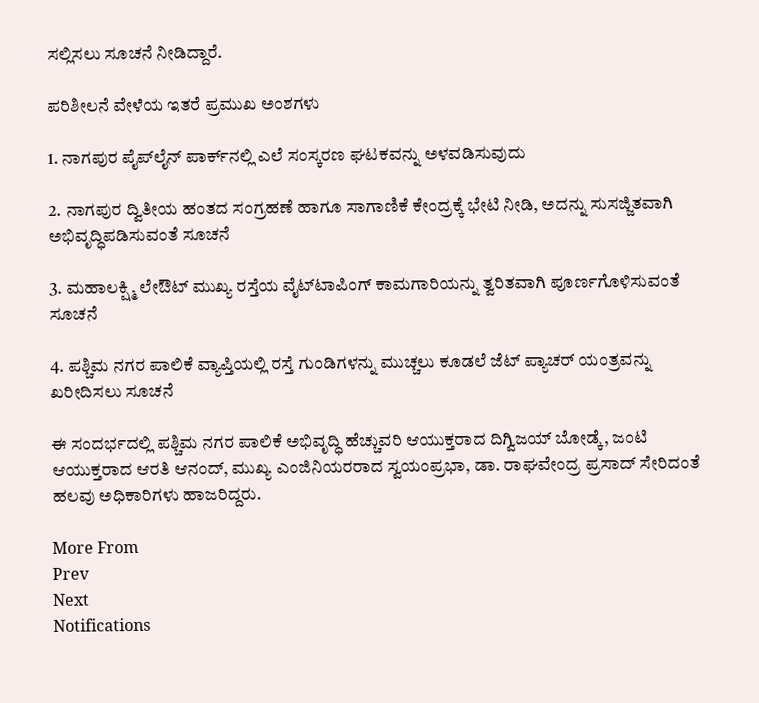ಸಲ್ಲಿಸಲು ಸೂಚನೆ ನೀಡಿದ್ದಾರೆ.

ಪರಿಶೀಲನೆ ವೇಳೆಯ ಇತರೆ ಪ್ರಮುಖ ಅಂಶಗಳು

1. ನಾಗಪುರ ಪೈಪ್‌ಲೈನ್ ಪಾರ್ಕ್‌ನಲ್ಲಿ ಎಲೆ ಸಂಸ್ಕರಣ ಘಟಕವನ್ನು ಅಳವಡಿಸುವುದು

2. ನಾಗಪುರ ದ್ವಿತೀಯ ಹಂತದ ಸಂಗ್ರಹಣೆ ಹಾಗೂ ಸಾಗಾಣಿಕೆ ಕೇಂದ್ರಕ್ಕೆ ಭೇಟಿ ನೀಡಿ, ಅದನ್ನು ಸುಸಜ್ಜಿತವಾಗಿ ಅಭಿವೃದ್ಧಿಪಡಿಸುವಂತೆ ಸೂಚನೆ

3. ಮಹಾಲಕ್ಷ್ಮಿ ಲೇಔಟ್ ಮುಖ್ಯ ರಸ್ತೆಯ ವೈಟ್‌ಟಾಪಿಂಗ್ ಕಾಮಗಾರಿಯನ್ನು ತ್ವರಿತವಾಗಿ ಪೂರ್ಣಗೊಳಿಸುವಂತೆ ಸೂಚನೆ

4. ಪಶ್ಚಿಮ ನಗರ ಪಾಲಿಕೆ ವ್ಯಾಪ್ತಿಯಲ್ಲಿ ರಸ್ತೆ ಗುಂಡಿಗಳನ್ನು ಮುಚ್ಚಲು ಕೂಡಲೆ ಜೆಟ್ ಪ್ಯಾಚರ್ ಯಂತ್ರವನ್ನು ಖರೀದಿಸಲು ಸೂಚನೆ

ಈ ಸಂದರ್ಭದಲ್ಲಿ ಪಶ್ಚಿಮ ನಗರ ಪಾಲಿಕೆ ಅಭಿವೃದ್ಧಿ ಹೆಚ್ಚುವರಿ ಆಯುಕ್ತರಾದ ದಿಗ್ವಿಜಯ್ ಬೋಡ್ಕೆ, ಜಂಟಿ ಆಯುಕ್ತರಾದ ಆರತಿ ಆನಂದ್, ಮುಖ್ಯ ಎಂಜಿನಿಯರರಾದ ಸ್ವಯಂಪ್ರಭಾ, ಡಾ. ರಾಘವೇಂದ್ರ ಪ್ರಸಾದ್ ಸೇರಿದಂತೆ ಹಲವು ಅಧಿಕಾರಿಗಳು ಹಾಜರಿದ್ದರು.

More From
Prev
Next
Notifications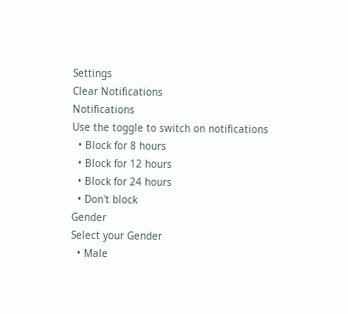Settings
Clear Notifications
Notifications
Use the toggle to switch on notifications
  • Block for 8 hours
  • Block for 12 hours
  • Block for 24 hours
  • Don't block
Gender
Select your Gender
  • Male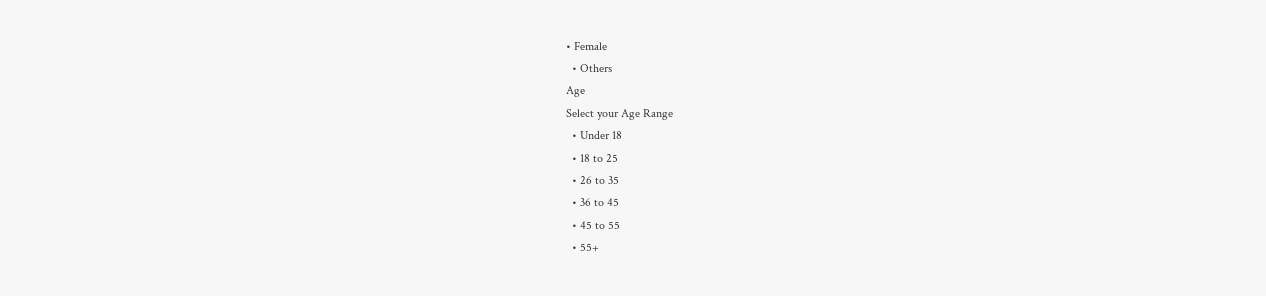• Female
  • Others
Age
Select your Age Range
  • Under 18
  • 18 to 25
  • 26 to 35
  • 36 to 45
  • 45 to 55
  • 55+